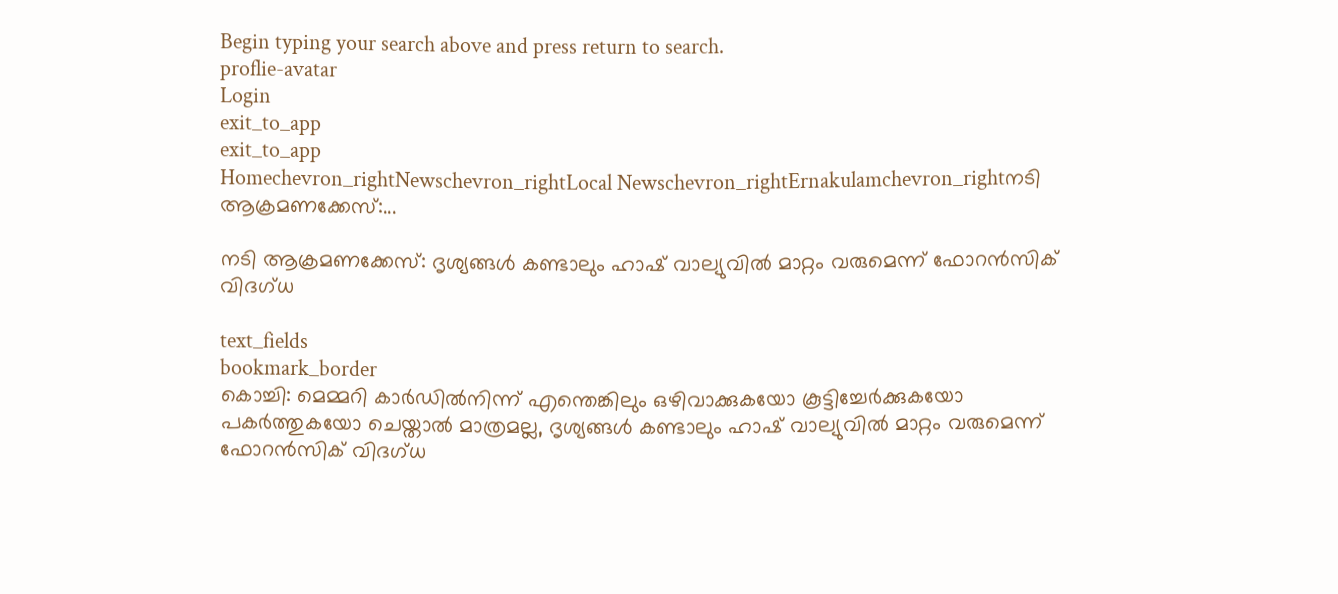Begin typing your search above and press return to search.
proflie-avatar
Login
exit_to_app
exit_to_app
Homechevron_rightNewschevron_rightLocal Newschevron_rightErnakulamchevron_rightനടി ആക്രമണക്കേസ്:...

നടി ആക്രമണക്കേസ്: ദൃശ്യങ്ങൾ കണ്ടാലും ഹാഷ് വാല്യുവിൽ മാറ്റം വരുമെന്ന് ഫോറൻസിക് വിദഗ്ധ

text_fields
bookmark_border
കൊച്ചി: മെമ്മറി കാർഡിൽനിന്ന് എന്തെങ്കിലും ഒഴിവാക്കുകയോ കൂട്ടിച്ചേർക്കുകയോ പകർത്തുകയോ ചെയ്താൽ മാത്രമല്ല, ദൃശ്യങ്ങൾ കണ്ടാലും ഹാഷ് വാല്യുവിൽ മാറ്റം വരുമെന്ന് ഫോറൻസിക് വിദഗ്ധ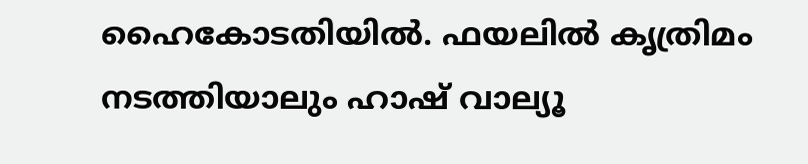ഹൈകോടതിയിൽ. ഫയലിൽ കൃത്രിമം നടത്തിയാലും ഹാഷ് വാല്യൂ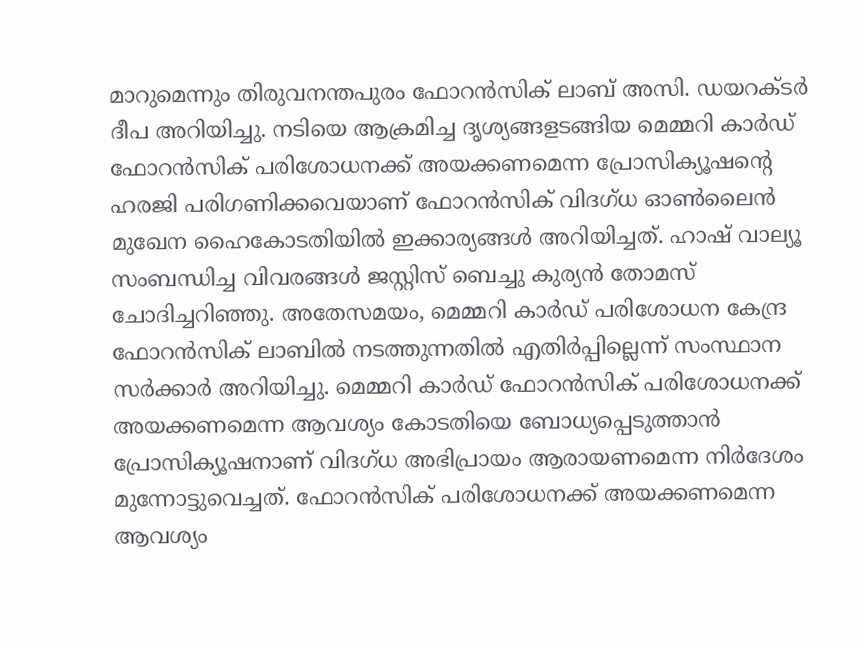മാറുമെന്നും തിരുവനന്തപുരം ഫോറൻസിക് ലാബ് അസി. ഡയറക്ടർ ദീപ അറിയിച്ചു. നടിയെ ആക്രമിച്ച ദൃശ്യങ്ങളടങ്ങിയ മെമ്മറി കാർഡ് ഫോറൻസിക് പരിശോധനക്ക് അയക്കണമെന്ന പ്രോസിക്യൂഷന്‍റെ ഹരജി പരിഗണിക്കവെയാണ് ഫോറൻസിക് വിദഗ്ധ ഓൺലൈൻ മുഖേന ഹൈകോടതിയിൽ ഇക്കാര്യങ്ങൾ അറിയിച്ചത്. ഹാഷ് വാല്യൂ സംബന്ധിച്ച വിവരങ്ങൾ ജസ്റ്റിസ് ബെച്ചു കുര്യൻ തോമസ് ചോദിച്ചറിഞ്ഞു. അതേസമയം, മെമ്മറി കാർഡ് പരിശോധന കേന്ദ്ര ഫോറൻസിക് ലാബിൽ നടത്തുന്നതിൽ എതിർപ്പില്ലെന്ന് സംസ്ഥാന സർക്കാർ അറിയിച്ചു. മെമ്മറി കാർഡ് ഫോറൻസിക് പരിശോധനക്ക് അയക്കണമെന്ന ആവശ്യം കോടതിയെ ബോധ്യപ്പെടുത്താൻ പ്രോസിക്യൂഷനാണ് വിദഗ്ധ അഭിപ്രായം ആരായണമെന്ന നിർദേശം മുന്നോട്ടുവെച്ചത്. ഫോറൻസിക് പരിശോധനക്ക് അയക്കണമെന്ന ആവശ്യം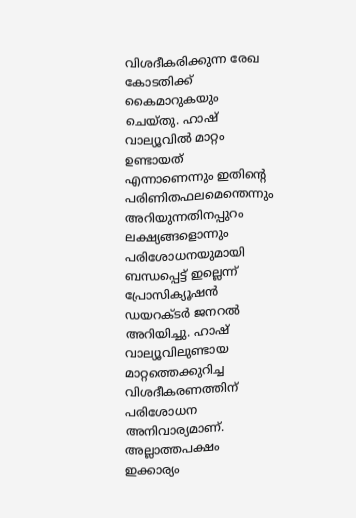വിശദീകരിക്കുന്ന രേഖ കോടതിക്ക് കൈമാറുകയും ചെയ്തു. ഹാഷ് വാല്യൂവിൽ മാറ്റം ഉണ്ടായത് എന്നാണെന്നും ഇതിന്‍റെ പരിണിതഫലമെന്തെന്നും അറിയുന്നതിനപ്പുറം ലക്ഷ്യങ്ങളൊന്നും പരിശോധനയുമായി ബന്ധപ്പെട്ട് ഇല്ലെന്ന് പ്രോസിക്യൂഷൻ ഡയറക്ടർ ജനറൽ അറിയിച്ചു. ഹാഷ് വാല്യൂവിലുണ്ടായ മാറ്റത്തെക്കുറിച്ച വിശദീകരണത്തിന് പരിശോധന അനിവാര്യമാണ്. അല്ലാത്തപക്ഷം ഇക്കാര്യം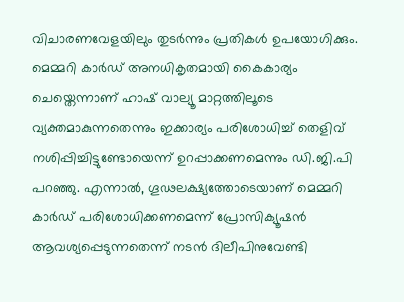വിചാരണവേളയിലും തുടർന്നും പ്രതികൾ ഉപയോഗിക്കും. മെമ്മറി കാർഡ് അനധികൃതമായി കൈകാര്യം ചെയ്തെന്നാണ് ഹാഷ് വാല്യൂ മാറ്റത്തിലൂടെ വ്യക്തമാകുന്നതെന്നും ഇക്കാര്യം പരിശോധിച്ച് തെളിവ് നശിപ്പിച്ചിട്ടുണ്ടോയെന്ന് ഉറപ്പാക്കണമെന്നും ഡി.ജി.പി പറഞ്ഞു. എന്നാൽ, ഗൂഢലക്ഷ്യത്തോടെയാണ് മെമ്മറി കാർഡ് പരിശോധിക്കണമെന്ന് പ്രോസിക്യൂഷൻ ആവശ്യപ്പെടുന്നതെന്ന് നടൻ ദിലീപിനുവേണ്ടി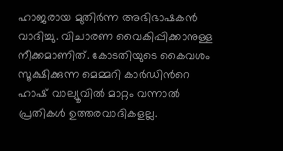ഹാജരായ മുതിർന്ന അഭിഭാഷകൻ വാദിച്ചു. വിചാരണ വൈകിപ്പിക്കാനുള്ള നീക്കമാണിത്. കോടതിയുടെ കൈവശം സൂക്ഷിക്കുന്ന മെമ്മറി കാർഡിന്‍റെ ഹാഷ് വാല്യൂവിൽ മാറ്റം വന്നാൽ പ്രതികൾ ഉത്തരവാദികളല്ല.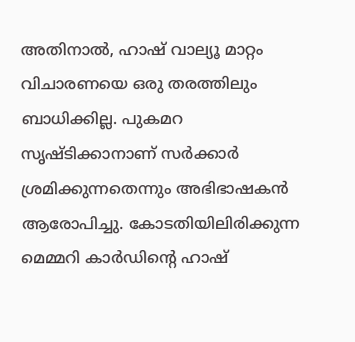അതിനാൽ, ഹാഷ് വാല്യൂ മാറ്റം വിചാരണയെ ഒരു തരത്തിലും ബാധിക്കില്ല. പുകമറ സൃഷ്ടിക്കാനാണ് സർക്കാർ ശ്രമിക്കുന്നതെന്നും അഭിഭാഷകൻ ആരോപിച്ചു. കോടതിയിലിരിക്കുന്ന മെമ്മറി കാർഡിന്‍റെ ഹാഷ്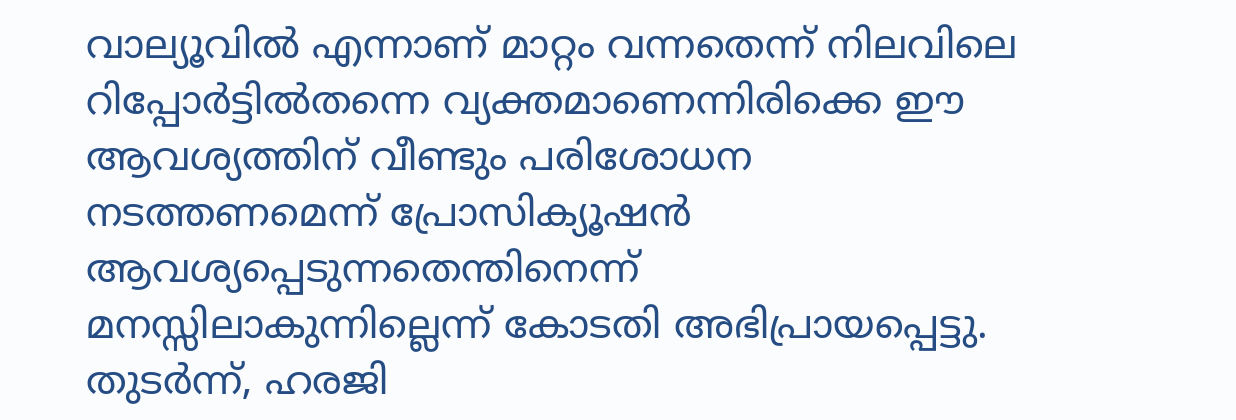വാല്യൂവിൽ എന്നാണ് മാറ്റം വന്നതെന്ന് നിലവിലെ റിപ്പോർട്ടിൽതന്നെ വ്യക്തമാണെന്നിരിക്കെ ഈ ആവശ്യത്തിന് വീണ്ടും പരിശോധന നടത്തണമെന്ന് പ്രോസിക്യൂഷൻ ആവശ്യപ്പെടുന്നതെന്തിനെന്ന് മനസ്സിലാകുന്നില്ലെന്ന് കോടതി അഭിപ്രായപ്പെട്ടു. തുടർന്ന്, ഹരജി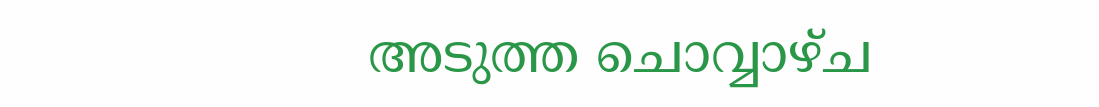അടുത്ത ചൊവ്വാഴ്ച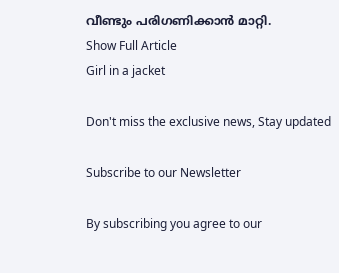വീണ്ടും പരിഗണിക്കാൻ മാറ്റി.
Show Full Article
Girl in a jacket

Don't miss the exclusive news, Stay updated

Subscribe to our Newsletter

By subscribing you agree to our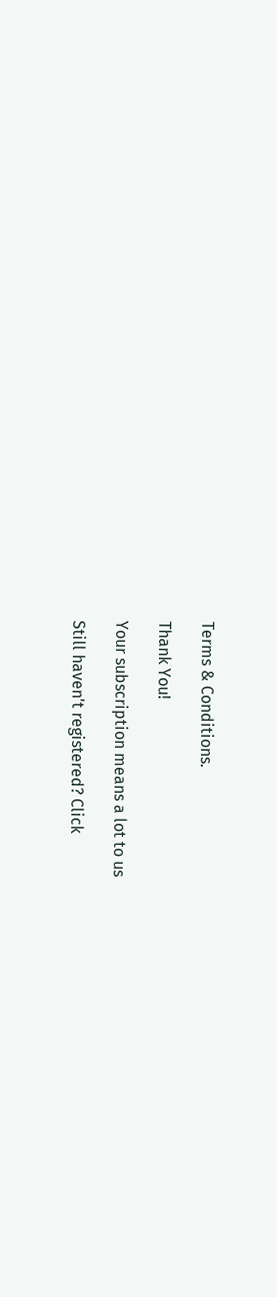Terms & Conditions.

Thank You!

Your subscription means a lot to us

Still haven't registered? Click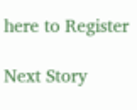here to Register

Next Story